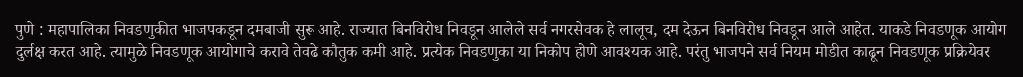पुणे : महापालिका निवडणुकीत भाजपकडून दमबाजी सुरू आहे. राज्यात बिनविरोध निवडून आलेले सर्व नगरसेवक हे लालूच, दम देऊन बिनविरोध निवडून आले आहेत. याकडे निवडणूक आयोग दुर्लक्ष करत आहे. त्यामुळे निवडणूक आयोगाचे करावे तेवढे कौतुक कमी आहे. प्रत्येक निवडणुका या निकोप होणे आवश्यक आहे. परंतु भाजपने सर्व नियम मोडीत काढून निवडणूक प्रक्रियेवर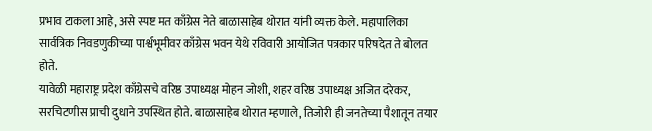प्रभाव टाकला आहे, असे स्पष्ट मत काँग्रेस नेते बाळासाहेब थोरात यांनी व्यक्त केले. महापालिका सार्वत्रिक निवडणुकीच्या पार्श्वभूमीवर काँग्रेस भवन येथे रविवारी आयोजित पत्रकार परिषदेत ते बोलत होते.
यावेळी महाराष्ट्र प्रदेश काँग्रेसचे वरिष्ठ उपाध्यक्ष मोहन जोशी, शहर वरिष्ठ उपाध्यक्ष अजित दरेकर, सरचिटणीस प्राची दुधाने उपस्थित होते. बाळासाहेब थोरात म्हणाले, तिजोरी ही जनतेच्या पैशातून तयार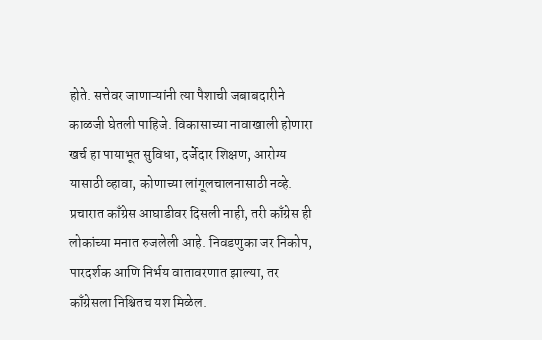होते. सत्तेवर जाणाऱ्यांनी त्या पैशाची जबाबदारीने काळजी घेतली पाहिजे. विकासाच्या नावाखाली होणारा खर्च हा पायाभूत सुविधा, दर्जेदार शिक्षण, आरोग्य यासाठी व्हावा, कोणाच्या लांगूलचालनासाठी नव्हे. प्रचारात काँग्रेस आघाडीवर दिसली नाही, तरी काँग्रेस ही लोकांच्या मनात रुजलेली आहे. निवडणुका जर निकोप, पारदर्शक आणि निर्भय वातावरणात झाल्या, तर काँग्रेसला निश्चितच यश मिळेल.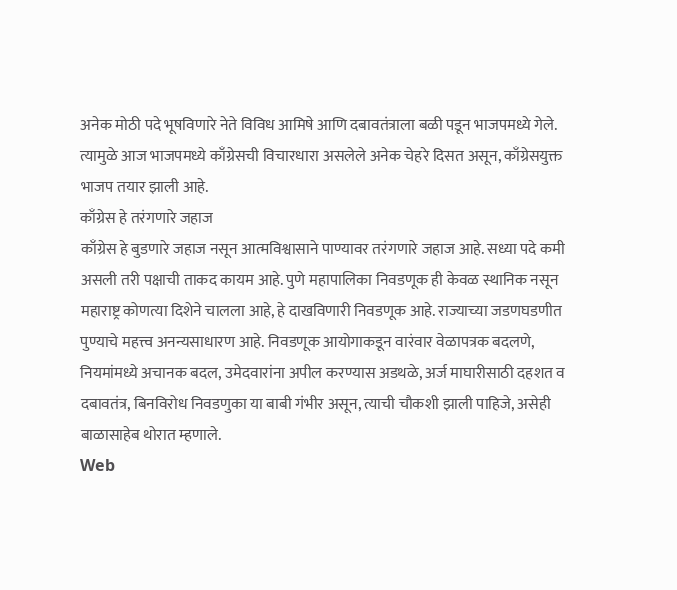अनेक मोठी पदे भूषविणारे नेते विविध आमिषे आणि दबावतंत्राला बळी पडून भाजपमध्ये गेले. त्यामुळे आज भाजपमध्ये काँग्रेसची विचारधारा असलेले अनेक चेहरे दिसत असून, काँग्रेसयुक्त भाजप तयार झाली आहे.
काँग्रेस हे तरंगणारे जहाज
काँग्रेस हे बुडणारे जहाज नसून आत्मविश्वासाने पाण्यावर तरंगणारे जहाज आहे. सध्या पदे कमी असली तरी पक्षाची ताकद कायम आहे. पुणे महापालिका निवडणूक ही केवळ स्थानिक नसून महाराष्ट्र कोणत्या दिशेने चालला आहे, हे दाखविणारी निवडणूक आहे. राज्याच्या जडणघडणीत पुण्याचे महत्त्व अनन्यसाधारण आहे. निवडणूक आयोगाकडून वारंवार वेळापत्रक बदलणे, नियमांमध्ये अचानक बदल, उमेदवारांना अपील करण्यास अडथळे, अर्ज माघारीसाठी दहशत व दबावतंत्र, बिनविरोध निवडणुका या बाबी गंभीर असून, त्याची चौकशी झाली पाहिजे, असेही बाळासाहेब थोरात म्हणाले.
Web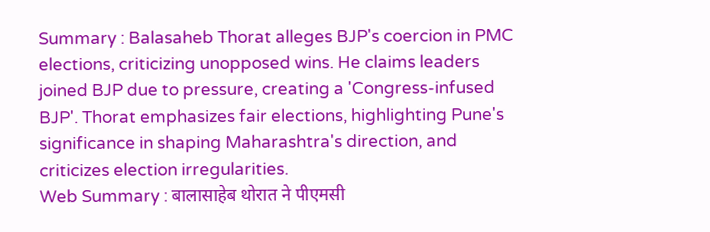Summary : Balasaheb Thorat alleges BJP's coercion in PMC elections, criticizing unopposed wins. He claims leaders joined BJP due to pressure, creating a 'Congress-infused BJP'. Thorat emphasizes fair elections, highlighting Pune's significance in shaping Maharashtra's direction, and criticizes election irregularities.
Web Summary : बालासाहेब थोरात ने पीएमसी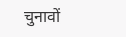चुनावों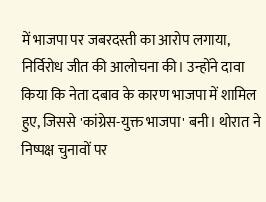में भाजपा पर जबरदस्ती का आरोप लगाया, निर्विरोध जीत की आलोचना की। उन्होंने दावा किया कि नेता दबाव के कारण भाजपा में शामिल हुए, जिससे 'कांग्रेस-युक्त भाजपा' बनी। थोरात ने निष्पक्ष चुनावों पर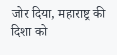जोर दिया, महाराष्ट्र की दिशा को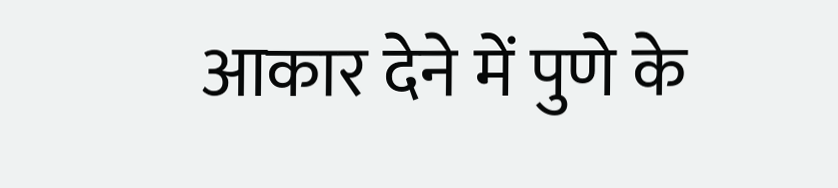आकार देने में पुणे के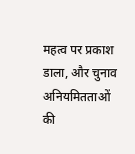महत्व पर प्रकाश डाला, और चुनाव अनियमितताओं की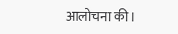आलोचना की।